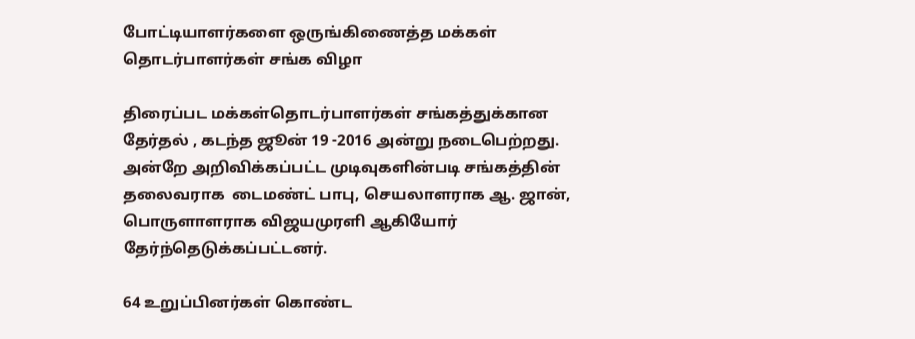போட்டியாளர்களை ஒருங்கிணைத்த மக்கள் தொடர்பாளர்கள் சங்க விழா

திரைப்பட மக்கள்தொடர்பாளர்கள் சங்கத்துக்கான  தேர்தல் , கடந்த ஜூன் 19 -2016 அன்று நடைபெற்றது. அன்றே அறிவிக்கப்பட்ட முடிவுகளின்படி சங்கத்தின்  தலைவராக  டைமண்ட் பாபு, செயலாளராக ஆ. ஜான், பொருளாளராக விஜயமுரளி ஆகியோர் தேர்ந்தெடுக்கப்பட்டனர்.

64 உறுப்பினர்கள் கொண்ட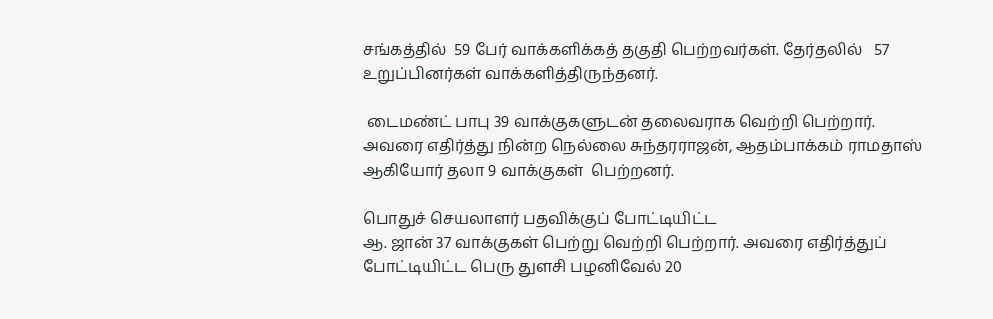சங்கத்தில்  59 பேர் வாக்களிக்கத் தகுதி பெற்றவர்கள். தேர்தலில்   57 உறுப்பினர்கள் வாக்களித்திருந்தனர்.

 டைமண்ட் பாபு 39 வாக்குகளுடன் தலைவராக வெற்றி பெற்றார். அவரை எதிர்த்து நின்ற நெல்லை சுந்தரராஜன், ஆதம்பாக்கம் ராமதாஸ் ஆகியோர் தலா 9 வாக்குகள்  பெற்றனர்.

பொதுச் செயலாளர் பதவிக்குப் போட்டியிட்ட
ஆ. ஜான் 37 வாக்குகள் பெற்று வெற்றி பெற்றார். அவரை எதிர்த்துப் போட்டியிட்ட பெரு துளசி பழனிவேல் 20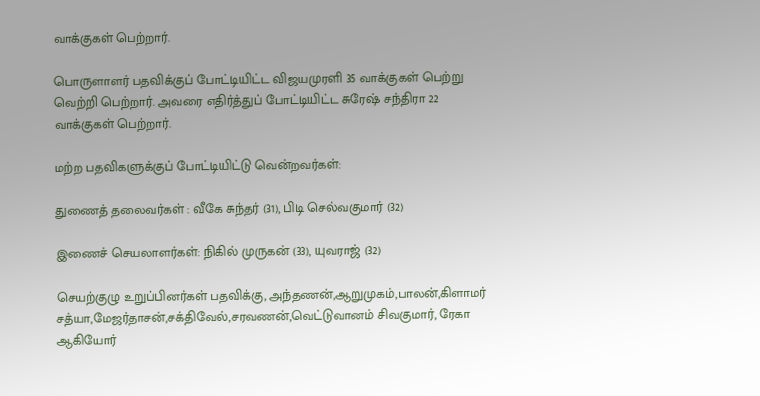வாக்குகள் பெற்றார்.

பொருளாளர் பதவிக்குப் போட்டியிட்ட விஜயமுரளி 35 வாக்குகள் பெற்று வெற்றி பெற்றார். அவரை எதிர்த்துப் போட்டியிட்ட சுரேஷ் சந்திரா 22 வாக்குகள் பெற்றார்.

மற்ற பதவிகளுக்குப் போட்டியிட்டு வென்றவர்கள்:

துணைத் தலைவர்கள் : வீகே சுந்தர் (31), பிடி செல்வகுமார் (32)

இணைச் செயலாளர்கள்: நிகில் முருகன் (33), யுவராஜ் (32)

செயற்குழு உறுப்பினர்கள் பதவிக்கு, அந்தணன்,ஆறுமுகம்,பாலன்,கிளாமர் சத்யா,மேஜர்தாசன்,சக்திவேல்,சரவணன்,வெட்டுவானம் சிவகுமார், ரேகா ஆகியோர்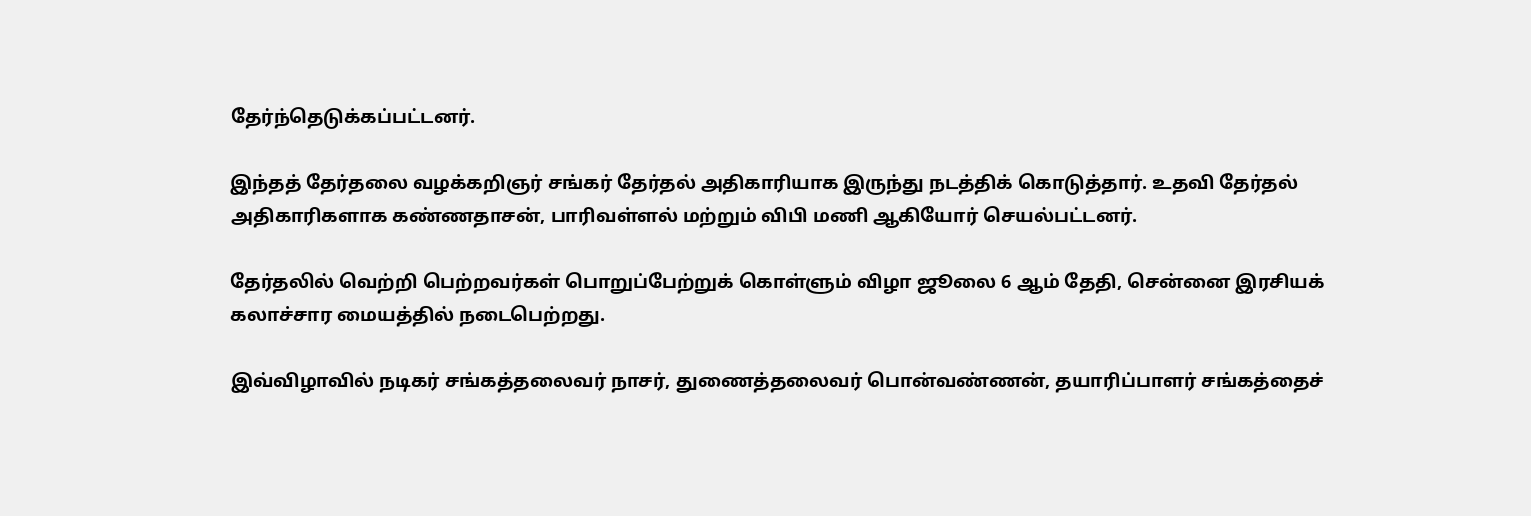தேர்ந்தெடுக்கப்பட்டனர்.

இந்தத் தேர்தலை வழக்கறிஞர் சங்கர் தேர்தல் அதிகாரியாக இருந்து நடத்திக் கொடுத்தார். உதவி தேர்தல் அதிகாரிகளாக கண்ணதாசன், பாரிவள்ளல் மற்றும் விபி மணி ஆகியோர் செயல்பட்டனர்.

தேர்தலில் வெற்றி பெற்றவர்கள் பொறுப்பேற்றுக் கொள்ளும் விழா ஜூலை 6 ஆம் தேதி, சென்னை இரசியக் கலாச்சார மையத்தில் நடைபெற்றது.

இவ்விழாவில் நடிகர் சங்கத்தலைவர் நாசர், துணைத்தலைவர் பொன்வண்ணன், தயாரிப்பாளர் சங்கத்தைச்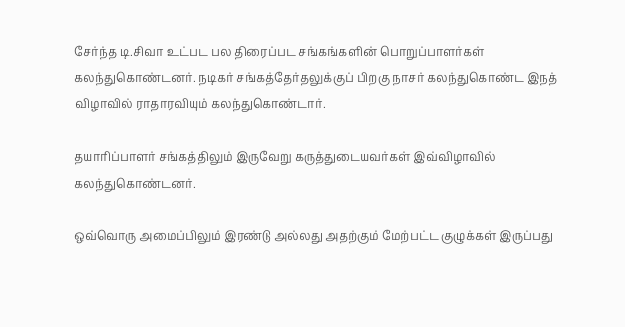சேர்ந்த டி.சிவா உட்பட பல திரைப்பட சங்கங்களின் பொறுப்பாளர்கள் கலந்துகொண்டனர். நடிகர் சங்கத்தேர்தலுக்குப் பிறகு நாசர் கலந்துகொண்ட இநத் விழாவில் ராதாரவியும் கலந்துகொண்டார்.

தயாரிப்பாளர் சங்கத்திலும் இருவேறு கருத்துடையவர்கள் இவ்விழாவில் கலந்துகொண்டனர்.

ஒவ்வொரு அமைப்பிலும் இரண்டு அல்லது அதற்கும் மேற்பட்ட குழுக்கள் இருப்பது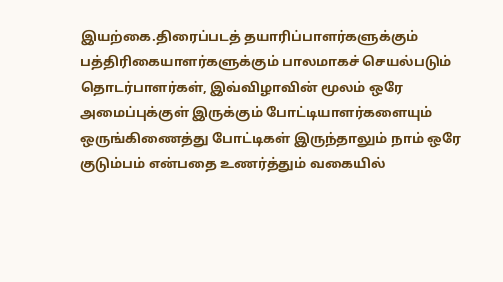இயற்கை.திரைப்படத் தயாரிப்பாளர்களுக்கும் பத்திரிகையாளர்களுக்கும் பாலமாகச் செயல்படும் தொடர்பாளர்கள், இவ்விழாவின் மூலம் ஒரே அமைப்புக்குள் இருக்கும் போட்டியாளர்களையும் ஒருங்கிணைத்து போட்டிகள் இருந்தாலும் நாம் ஒரே குடும்பம் என்பதை உணர்த்தும் வகையில்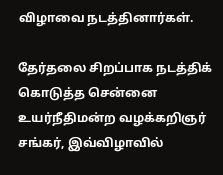விழாவை நடத்தினார்கள்.

தேர்தலை சிறப்பாக நடத்திக் கொடுத்த சென்னை உயர்நீதிமன்ற வழக்கறிஞர் சங்கர், இவ்விழாவில்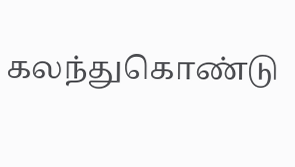கலந்துகொண்டு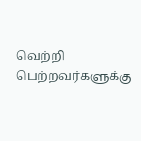வெற்றி பெற்றவர்களுக்கு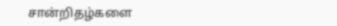சான்றிதழ்களை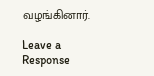வழங்கினார்.

Leave a Response